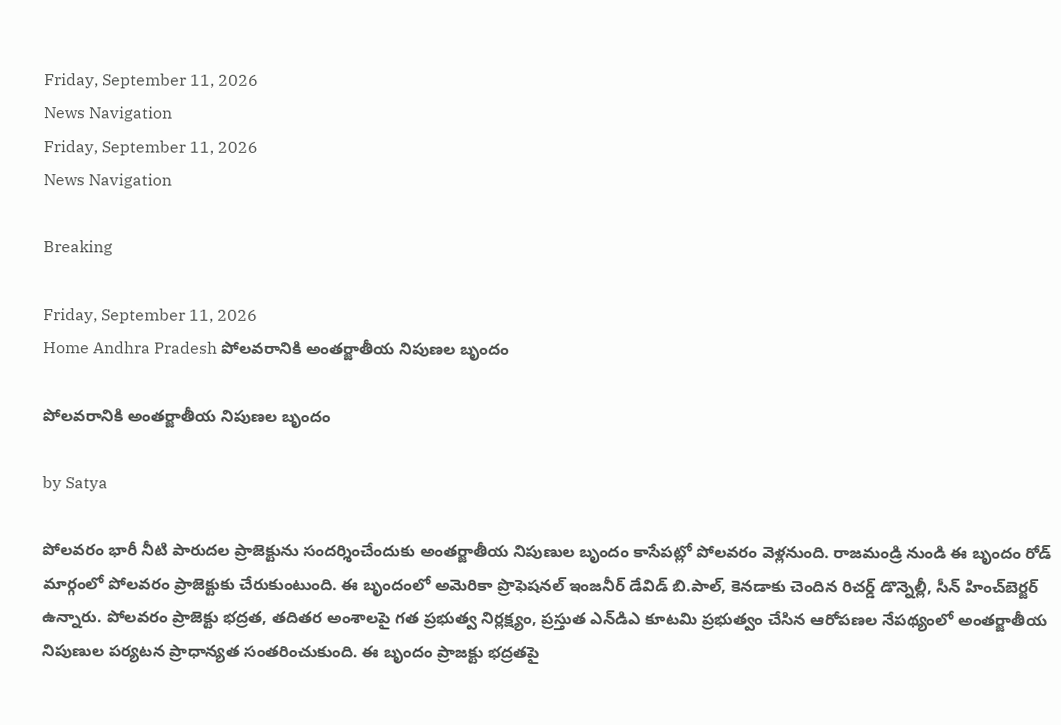Friday, September 11, 2026
News Navigation
Friday, September 11, 2026
News Navigation

Breaking

Friday, September 11, 2026
Home Andhra Pradesh పోలవరానికి అంతర్జాతీయ నిపుణల బృందం

పోలవరానికి అంతర్జాతీయ నిపుణల బృందం

by Satya

పోలవరం భారీ నీటి పారుదల ప్రాజెక్టును సందర్శించేందుకు అంతర్జాతీయ నిపుణుల బృందం కాసేపట్లో పోలవరం వెళ్లనుంది. రాజమండ్రి నుండి ఈ బృందం రోడ్‌ మార్గంలో పోలవరం ప్రాజెక్టుకు చేరుకుంటుంది. ఈ బృందంలో అమెరికా ప్రొఫెషనల్‌ ఇంజనీర్‌ డేవిడ్‌ బి.పాల్‌, కెనడాకు చెందిన రిచర్డ్‌ డొన్నెల్లీ, సీన్‌ హించ్‌బెర్జర్‌ ఉన్నారు. పోలవరం ప్రాజెక్టు భద్రత, తదితర అంశాలపై గత ప్రభుత్వ నిర్లక్ష్యం, ప్రస్తుత ఎన్‌డిఎ కూటమి ప్రభుత్వం చేసిన ఆరోపణల నేపథ్యంలో అంతర్జాతీయ నిపుణుల పర్యటన ప్రాధాన్యత సంతరించుకుంది. ఈ బృందం ప్రాజక్టు భద్రతపై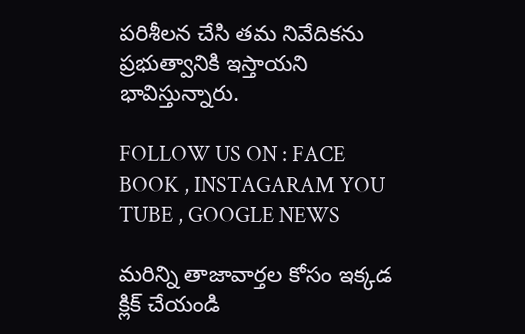పరిశీలన చేసి తమ నివేదికను ప్రభుత్వానికి ఇస్తాయని భావిస్తున్నారు.

FOLLOW US ON : FACE BOOK , INSTAGARAM YOU TUBE , GOOGLE NEWS

మరిన్ని తాజావార్తల కోసం ఇక్కడ క్లిక్ చేయండి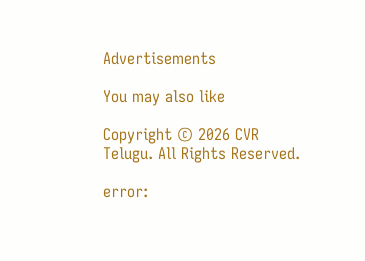Advertisements

You may also like

Copyright © 2026 CVR Telugu. All Rights Reserved.

error: